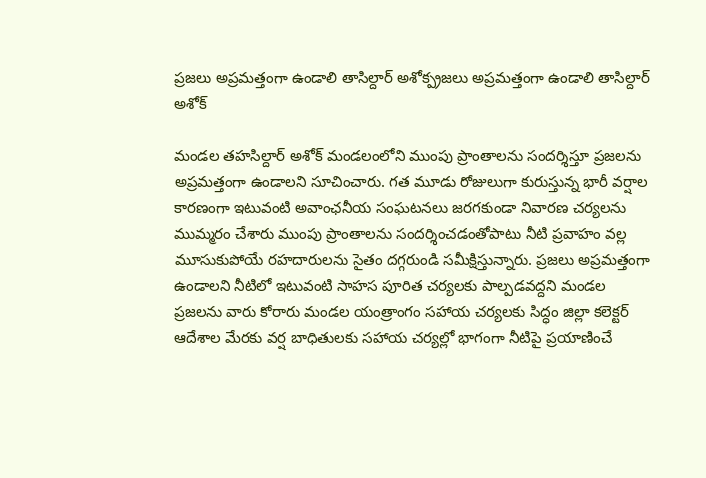ప్రజలు అప్రమత్తంగా ఉండాలి తాసిల్దార్ అశోక్ప్రజలు అప్రమత్తంగా ఉండాలి తాసిల్దార్ అశోక్

మండల తహసిల్దార్ అశోక్ మండలంలోని ముంపు ప్రాంతాలను సందర్శిస్తూ ప్రజలను అప్రమత్తంగా ఉండాలని సూచించారు. గత మూడు రోజులుగా కురుస్తున్న భారీ వర్షాల కారణంగా ఇటువంటి అవాంఛనీయ సంఘటనలు జరగకుండా నివారణ చర్యలను ముమ్మరం చేశారు ముంపు ప్రాంతాలను సందర్శించడంతోపాటు నీటి ప్రవాహం వల్ల మూసుకుపోయే రహదారులను సైతం దగ్గరుండి సమీక్షిస్తున్నారు. ప్రజలు అప్రమత్తంగా ఉండాలని నీటిలో ఇటువంటి సాహస పూరిత చర్యలకు పాల్పడవద్దని మండల ప్రజలను వారు కోరారు మండల యంత్రాంగం సహాయ చర్యలకు సిద్ధం జిల్లా కలెక్టర్ ఆదేశాల మేరకు వర్ష బాధితులకు సహాయ చర్యల్లో భాగంగా నీటిపై ప్రయాణించే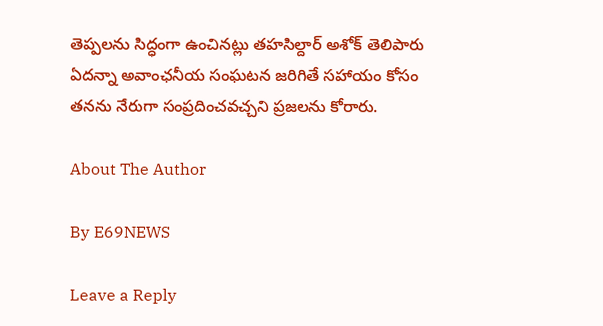తెప్పలను సిద్ధంగా ఉంచినట్లు తహసిల్దార్ అశోక్ తెలిపారు ఏదన్నా అవాంఛనీయ సంఘటన జరిగితే సహాయం కోసం తనను నేరుగా సంప్రదించవచ్చని ప్రజలను కోరారు.

About The Author

By E69NEWS

Leave a Reply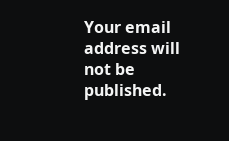Your email address will not be published.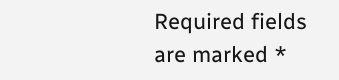Required fields are marked *